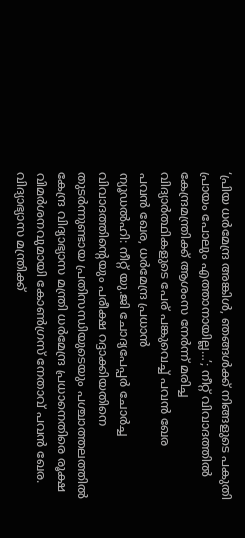‘പ്രിയ ധർമേന്ദ്ര അങ്കിൾ, ഞങ്ങൾക്ക് നിങ്ങളുടെ പകുതി പ്രായം പോലും എത്താനായില്ല…’; നീറ്റ് വിവാദത്തിൽ കേന്ദ്രമന്ത്രിക്ക് ആശംസ നേർന്ന് മരിച്ച വിദ്യാർത്ഥികളുടെ പേര് പങ്കുവെച്ച് പവൻ ഖേര
പവൻ ഖേര, ധർമേന്ദ്ര പ്രധാൻ
ന്യൂഡൽഹി: നീറ്റ് യു.ജി ചോദ്യപേപ്പർ ചോർച്ച വിവാദത്തിന്റെയും പരീക്ഷ റദ്ദാക്കിയതിനെ തുടർന്നുണ്ടായ പ്രതിസന്ധിയുടെയും പശ്ചാത്തലത്തിൽ കേന്ദ്ര വിദ്യാഭ്യാസ മന്ത്രി ധർമേന്ദ്ര പ്രധാനെതിരെ രൂക്ഷ വിമർശനവുമായി കോൺഗ്രസ് നേതാവ് പവൻ ഖേര. വിദ്യാഭ്യാസ മന്ത്രിക്ക്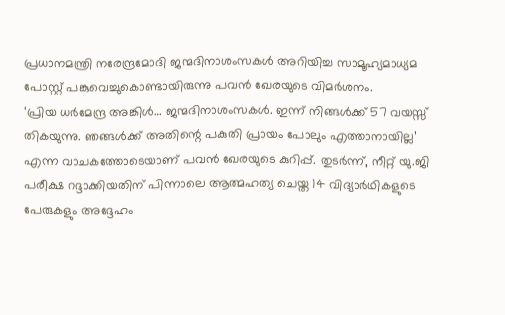പ്രധാനമന്ത്രി നരേന്ദ്രമോദി ജന്മദിനാശംസകൾ അറിയിച്ച സാമൂഹ്യമാധ്യമ പോസ്റ്റ് പങ്കുവെച്ചുകൊണ്ടായിരുന്നു പവൻ ഖേരയുടെ വിമർശനം.
‘പ്രിയ ധർമേന്ദ്ര അങ്കിൾ… ജന്മദിനാശംസകൾ. ഇന്ന് നിങ്ങൾക്ക് 57 വയസ്സ് തികയുന്നു. ഞങ്ങൾക്ക് അതിന്റെ പകുതി പ്രായം പോലും എത്താനായില്ല’ എന്ന വാചകത്തോടെയാണ് പവൻ ഖേരയുടെ കുറിപ്പ്. തുടർന്ന്, നീറ്റ് യു.ജി പരീക്ഷ റദ്ദാക്കിയതിന് പിന്നാലെ ആത്മഹത്യ ചെയ്ത 14 വിദ്യാർഥികളുടെ പേരുകളും അദ്ദേഹം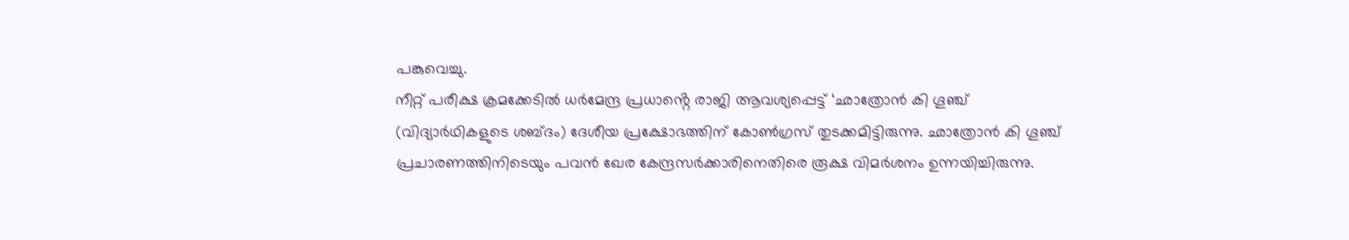പങ്കുവെച്ചു.
നീറ്റ് പരീക്ഷ ക്രമക്കേടിൽ ധർമേന്ദ്ര പ്രധാൻ്റെ രാജി ആവശ്യപ്പെട്ട് ‘ഛാത്രോൻ കി ഗൂഞ്ച് (വിദ്യാർഥികളുടെ ശബ്ദം) ദേശീയ പ്രക്ഷോഭത്തിന് കോൺഗ്രസ് തുടക്കമിട്ടിരുന്നു. ഛാത്രോൻ കി ഗൂഞ്ച് പ്രചാരണത്തിനിടെയും പവൻ ഖേര കേന്ദ്രസർക്കാരിനെതിരെ രൂക്ഷ വിമർശനം ഉന്നയിച്ചിരുന്നു.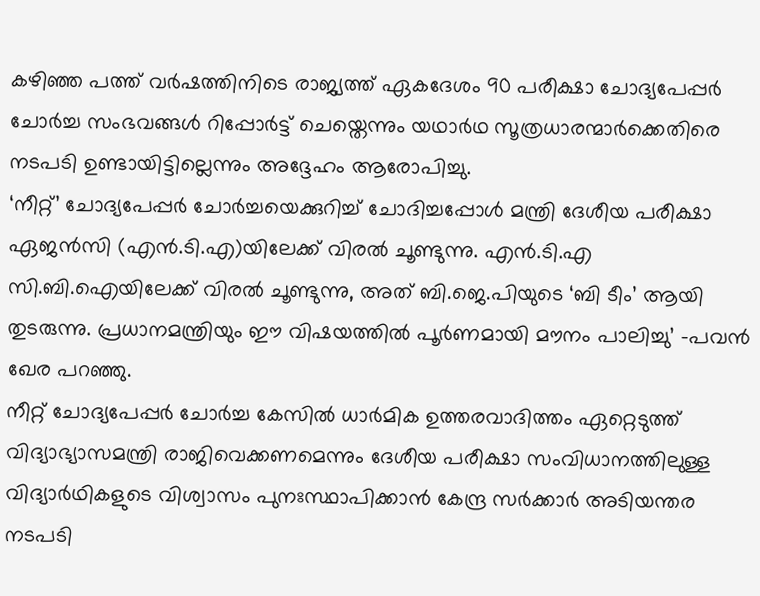കഴിഞ്ഞ പത്ത് വർഷത്തിനിടെ രാജ്യത്ത് ഏകദേശം 90 പരീക്ഷാ ചോദ്യപേപ്പർ ചോർച്ച സംഭവങ്ങൾ റിപ്പോർട്ട് ചെയ്തെന്നും യഥാർഥ സൂത്രധാരന്മാർക്കെതിരെ നടപടി ഉണ്ടായിട്ടില്ലെന്നും അദ്ദേഹം ആരോപിച്ചു.
‘നീറ്റ്’ ചോദ്യപേപ്പർ ചോർച്ചയെക്കുറിച്ച് ചോദിച്ചപ്പോൾ മന്ത്രി ദേശീയ പരീക്ഷാ ഏജൻസി (എൻ.ടി.എ)യിലേക്ക് വിരൽ ചൂണ്ടുന്നു. എൻ.ടി.എ സി.ബി.ഐയിലേക്ക് വിരൽ ചൂണ്ടുന്നു, അത് ബി.ജെ.പിയുടെ ‘ബി ടീം’ ആയി തുടരുന്നു. പ്രധാനമന്ത്രിയും ഈ വിഷയത്തിൽ പൂർണമായി മൗനം പാലിച്ചു’ -പവൻ ഖേര പറഞ്ഞു.
നീറ്റ് ചോദ്യപേപ്പർ ചോർച്ച കേസിൽ ധാർമിക ഉത്തരവാദിത്തം ഏറ്റെടുത്ത് വിദ്യാഭ്യാസമന്ത്രി രാജിവെക്കണമെന്നും ദേശീയ പരീക്ഷാ സംവിധാനത്തിലുള്ള വിദ്യാർഥികളുടെ വിശ്വാസം പുനഃസ്ഥാപിക്കാൻ കേന്ദ്ര സർക്കാർ അടിയന്തര നടപടി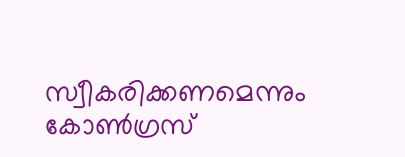സ്വീകരിക്കണമെന്നും കോൺഗ്രസ്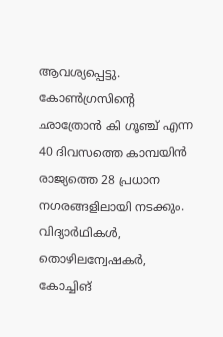ആവശ്യപ്പെട്ടു.
കോൺഗ്രസിന്റെ ഛാത്രോൻ കി ഗൂഞ്ച് എന്ന 40 ദിവസത്തെ കാമ്പയിൻ രാജ്യത്തെ 28 പ്രധാന നഗരങ്ങളിലായി നടക്കും. വിദ്യാർഥികൾ, തൊഴിലന്വേഷകർ, കോച്ചിങ്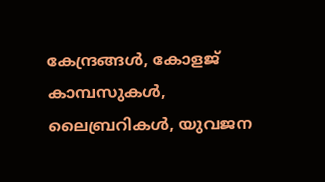കേന്ദ്രങ്ങൾ, കോളജ് കാമ്പസുകൾ, ലൈബ്രറികൾ, യുവജന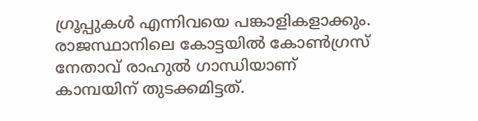ഗ്രൂപ്പുകൾ എന്നിവയെ പങ്കാളികളാക്കും. രാജസ്ഥാനിലെ കോട്ടയിൽ കോൺഗ്രസ് നേതാവ് രാഹുൽ ഗാന്ധിയാണ് കാമ്പയിന് തുടക്കമിട്ടത്.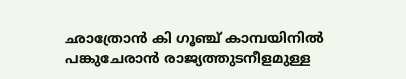ഛാത്രോൻ കി ഗൂഞ്ച് കാമ്പയിനിൽ പങ്കുചേരാൻ രാജ്യത്തുടനീളമുള്ള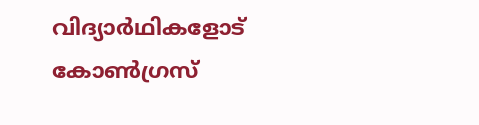വിദ്യാർഥികളോട് കോൺഗ്രസ്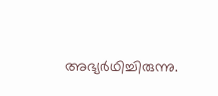അഭ്യർഥിച്ചിരുന്നു.